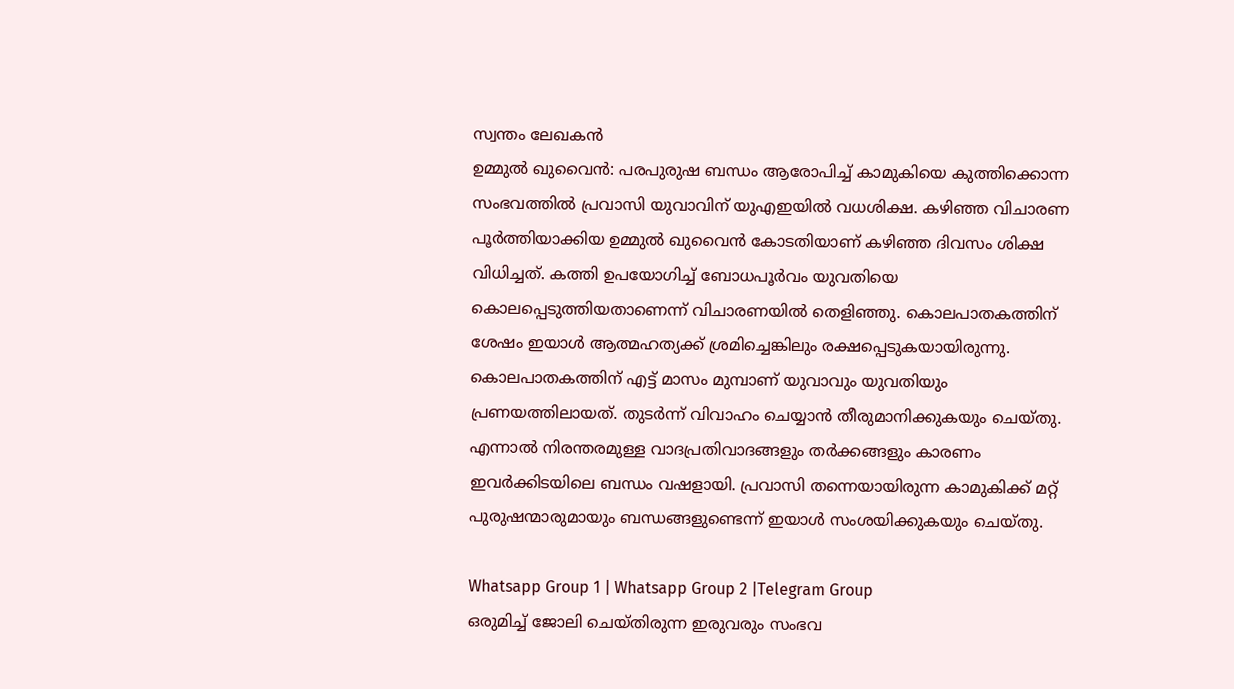സ്വന്തം ലേഖകൻ
ഉമ്മുൽ ഖുവൈൻ: പരപുരുഷ ബന്ധം ആരോപിച്ച് കാമുകിയെ കുത്തിക്കൊന്ന സംഭവത്തിൽ പ്രവാസി യുവാവിന് യുഎഇയിൽ വധശിക്ഷ. കഴിഞ്ഞ വിചാരണ പൂർത്തിയാക്കിയ ഉമ്മുൽ ഖുവൈൻ കോടതിയാണ് കഴിഞ്ഞ ദിവസം ശിക്ഷ വിധിച്ചത്. കത്തി ഉപയോഗിച്ച് ബോധപൂർവം യുവതിയെ കൊലപ്പെടുത്തിയതാണെന്ന് വിചാരണയിൽ തെളിഞ്ഞു. കൊലപാതകത്തിന് ശേഷം ഇയാൾ ആത്മഹത്യക്ക് ശ്രമിച്ചെങ്കിലും രക്ഷപ്പെടുകയായിരുന്നു.
കൊലപാതകത്തിന് എട്ട് മാസം മുമ്പാണ് യുവാവും യുവതിയും പ്രണയത്തിലായത്. തുടർന്ന് വിവാഹം ചെയ്യാൻ തീരുമാനിക്കുകയും ചെയ്തു. എന്നാൽ നിരന്തരമുള്ള വാദപ്രതിവാദങ്ങളും തർക്കങ്ങളും കാരണം ഇവർക്കിടയിലെ ബന്ധം വഷളായി. പ്രവാസി തന്നെയായിരുന്ന കാമുകിക്ക് മറ്റ് പുരുഷന്മാരുമായും ബന്ധങ്ങളുണ്ടെന്ന് ഇയാൾ സംശയിക്കുകയും ചെയ്തു.

Whatsapp Group 1 | Whatsapp Group 2 |Telegram Group
ഒരുമിച്ച് ജോലി ചെയ്തിരുന്ന ഇരുവരും സംഭവ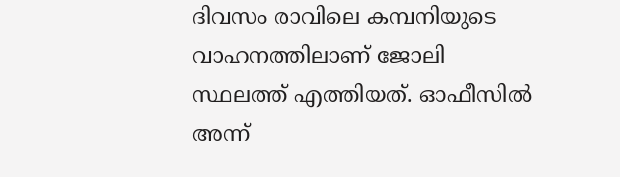ദിവസം രാവിലെ കമ്പനിയുടെ വാഹനത്തിലാണ് ജോലി സ്ഥലത്ത് എത്തിയത്. ഓഫീസിൽ അന്ന്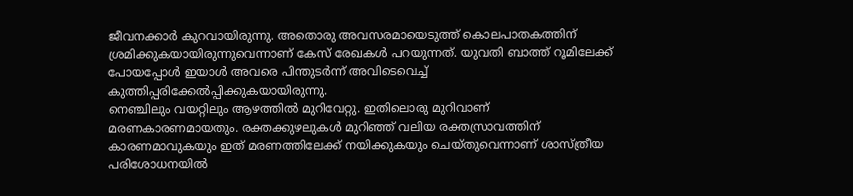ജീവനക്കാർ കുറവായിരുന്നു. അതൊരു അവസരമായെടുത്ത് കൊലപാതകത്തിന് ശ്രമിക്കുകയായിരുന്നുവെന്നാണ് കേസ് രേഖകൾ പറയുന്നത്. യുവതി ബാത്ത് റൂമിലേക്ക് പോയപ്പോൾ ഇയാൾ അവരെ പിന്തുടർന്ന് അവിടെവെച്ച് കുത്തിപ്പരിക്കേൽപ്പിക്കുകയായിരുന്നു.
നെഞ്ചിലും വയറ്റിലും ആഴത്തിൽ മുറിവേറ്റു. ഇതിലൊരു മുറിവാണ് മരണകാരണമായതും. രക്തക്കുഴലുകൾ മുറിഞ്ഞ് വലിയ രക്തസ്രാവത്തിന് കാരണമാവുകയും ഇത് മരണത്തിലേക്ക് നയിക്കുകയും ചെയ്തുവെന്നാണ് ശാസ്ത്രീയ പരിശോധനയിൽ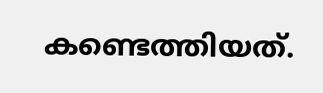കണ്ടെത്തിയത്.